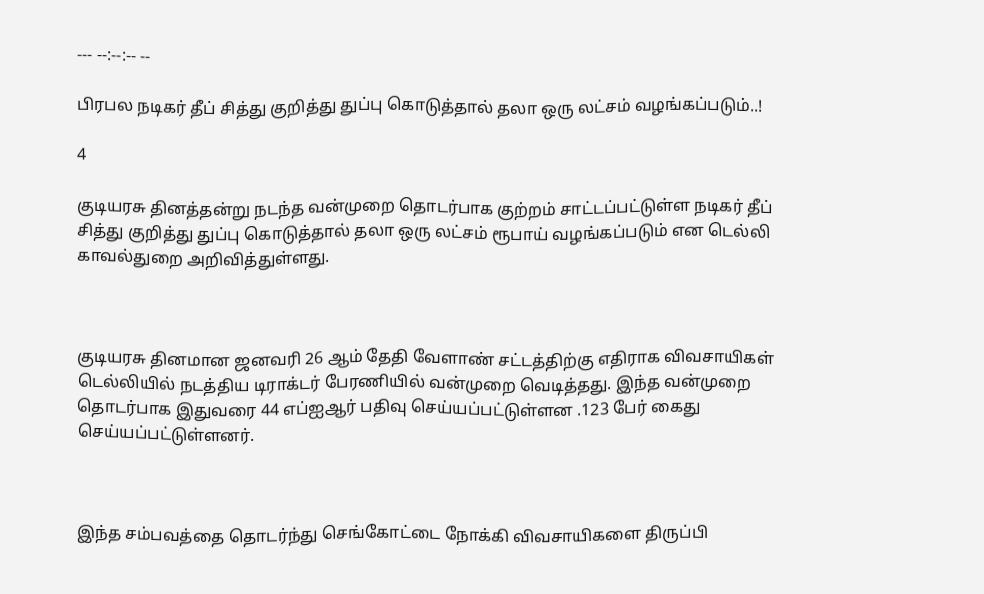--- --:--:-- --

பிரபல நடிகர் தீப் சித்து குறித்து துப்பு கொடுத்தால் தலா ஒரு லட்சம் வழங்கப்படும்..!

4

குடியரசு தினத்தன்று நடந்த வன்முறை தொடர்பாக குற்றம் சாட்டப்பட்டுள்ள நடிகர் தீப் சித்து குறித்து துப்பு கொடுத்தால் தலா ஒரு லட்சம் ரூபாய் வழங்கப்படும் என டெல்லி காவல்துறை அறிவித்துள்ளது.



குடியரசு தினமான ஜனவரி 26 ஆம் தேதி வேளாண் சட்டத்திற்கு எதிராக விவசாயிகள் டெல்லியில் நடத்திய டிராக்டர் பேரணியில் வன்முறை வெடித்தது. இந்த வன்முறை தொடர்பாக இதுவரை 44 எப்ஐஆர் பதிவு செய்யப்பட்டுள்ளன .123 பேர் கைது செய்யப்பட்டுள்ளனர்.



இந்த சம்பவத்தை தொடர்ந்து செங்கோட்டை நோக்கி விவசாயிகளை திருப்பி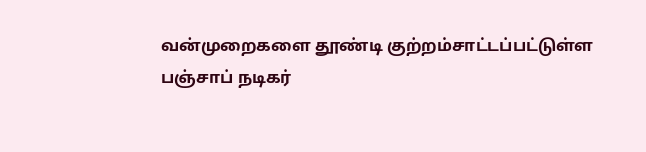வன்முறைகளை தூண்டி குற்றம்சாட்டப்பட்டுள்ள பஞ்சாப் நடிகர்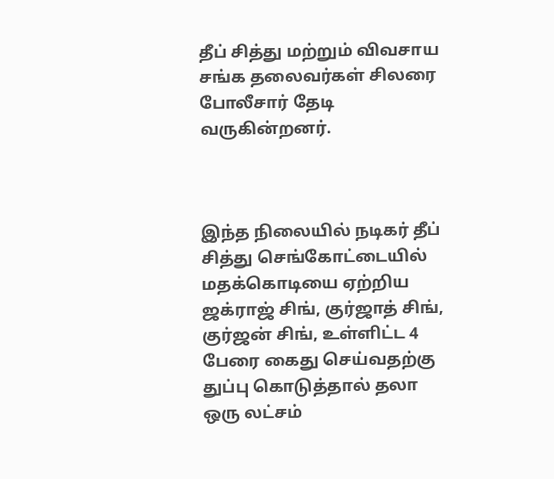தீப் சித்து மற்றும் விவசாய சங்க தலைவர்கள் சிலரை போலீசார் தேடி வருகின்றனர்.



இந்த நிலையில் நடிகர் தீப் சித்து செங்கோட்டையில் மதக்கொடியை ஏற்றிய ஜக்ராஜ் சிங், குர்ஜாத் சிங், குர்ஜன் சிங், உள்ளிட்ட 4 பேரை கைது செய்வதற்கு துப்பு கொடுத்தால் தலா ஒரு லட்சம்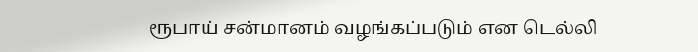ரூபாய் சன்மானம் வழங்கப்படும் என டெல்லி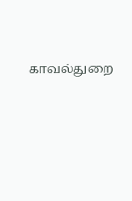காவல்துறை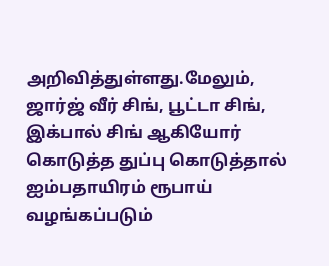அறிவித்துள்ளது.மேலும், ஜார்ஜ் வீர் சிங், பூட்டா சிங், இக்பால் சிங் ஆகியோர் கொடுத்த துப்பு கொடுத்தால் ஐம்பதாயிரம் ரூபாய் வழங்கப்படும்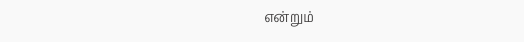என்றும்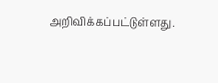அறிவிக்கப்பட்டுள்ளது.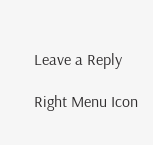Leave a Reply

Right Menu Icon